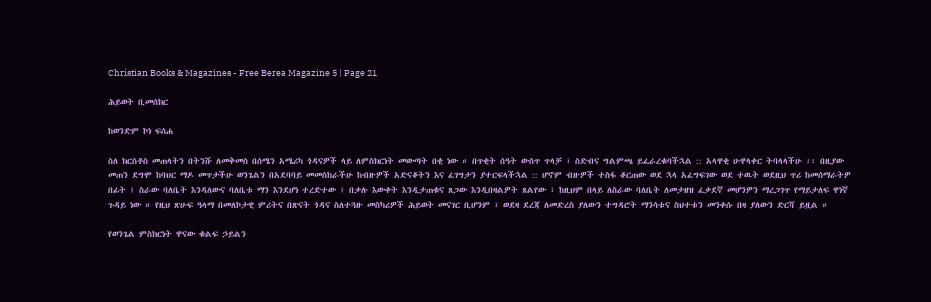Christian Books & Magazines - Free Berea Magazine 5 | Page 21

ሕይወት ቢመሰክር

ከወንድም ኮነ ፍሰሐ

ስለ ክርስቶስ መጠላትን በትንሹ ለመቅመስ በሰሜን አሜሪካ ጎዳናዎች ላይ ለምስክርነት መውጣት በቂ ነው ። በጥቂት ሰዓት ውስጥ ጥላቻ ፣ ስድብና ግልምጫ ይፈራረቁባችኋል :: አላዋቂ ሁዋላቀር ትባላላችሁ ፡፡ በዚያው መጠን ደግሞ ከባህር ማዶ መጥታችሁ ወንጌልን በአደባባይ መመስከራችሁ ከብዙዎች አድናቆትን እና ፈገግታን ያተርፍላችኋል :: ሆኖም ብዙዎች ተስፋ ቆርጠው ወደ ኋላ አፈግፍገው ወደ ተዉት ወደዚህ ጥሪ ከመሰማራትዎ በፊት ፤ ስራው ባለቤት እንዳለውና ባለቤቱ ማን እንደሆነ ተረድተው ፤ በቃሉ እውቀት እንዲታጠቁና ጸጋው እንዲበዛልዎት ጸልየው ፣ ከዚህም በላይ ለስራው ባለቤት ለመታዘዝ ፈቃደኛ መሆንዎን ማረጋገጥ የማይታለፍ ዋነኛ ጉዳይ ነው ። የዚህ ጽሁፍ ዓላማ በመለኮታዊ ምሪትና በጽናት ጎዳና ስለተጓዙ መስካሪዎች ሕይወት መናገር ቢሆንም ፣ ወደዛ ደረጃ ለመድረስ ያለውን ተግዳሮት ማንሳቱና ስህተቱን መንቀሱ በዛ ያለውን ድርሻ ይዟል ።

የወንጌል ምስክርነት ዋናው ቁልፍ ኃይልን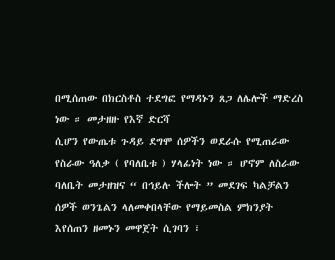በሚሰጠው በክርስቶስ ተደግፎ የማዳኑን ጸጋ ለሌሎች ማድረስ ነው ። መታዘዙ የእኛ ድርሻ
ሲሆን የውጤቱ ጉዳይ ደግሞ ሰዎችን ወደራሱ የሚጠራው የስራው ዓለቃ ( የባለቤቱ ) ሃላፊነት ነው ። ሆኖም ለስራው ባለቤት መታዘዝና “ በኅይሉ ችሎት ” መደገፍ ካልቻልን ሰዎች ወንጌልን ላለመቀበላቸው የማይመስል ምክንያት እየሰጠን ዘመኑን መዋጀት ሲገባን ፣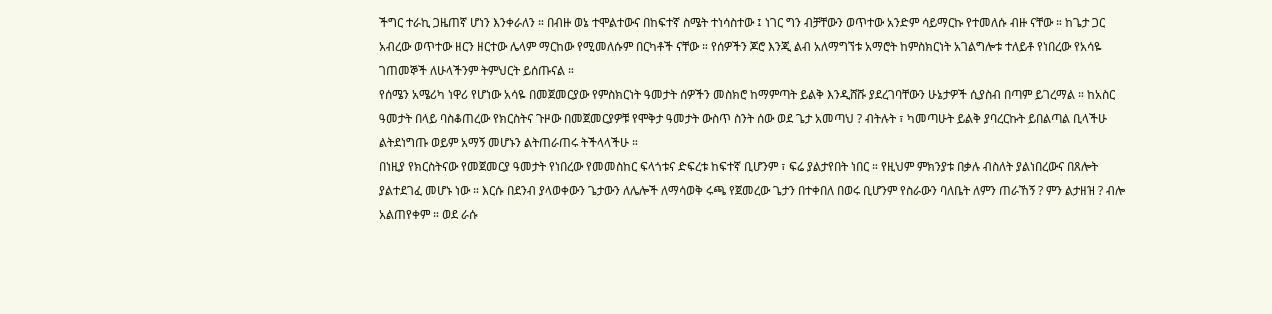ችግር ተራኪ ጋዜጠኛ ሆነን እንቀራለን ። በብዙ ወኔ ተሞልተውና በከፍተኛ ስሜት ተነሳስተው ፤ ነገር ግን ብቻቸውን ወጥተው አንድም ሳይማርኩ የተመለሱ ብዙ ናቸው ። ከጌታ ጋር አብረው ወጥተው ዘርን ዘርተው ሌላም ማርከው የሚመለሱም በርካቶች ናቸው ። የሰዎችን ጆሮ እንጂ ልብ አለማግኘቱ አማሮት ከምስክርነት አገልግሎቱ ተለይቶ የነበረው የአሳዬ ገጠመኞች ለሁላችንም ትምህርት ይሰጡናል ።
የሰሜን አሜሪካ ነዋሪ የሆነው አሳዬ በመጀመርያው የምስክርነት ዓመታት ሰዎችን መስክሮ ከማምጣት ይልቅ እንዲሸሹ ያደረገባቸውን ሁኔታዎች ሲያስብ በጣም ይገረማል ። ከአስር ዓመታት በላይ ባስቆጠረው የክርስትና ጉዞው በመጀመርያዎቹ የሞቅታ ዓመታት ውስጥ ስንት ሰው ወደ ጌታ አመጣህ ? ብትሉት ፣ ካመጣሁት ይልቅ ያባረርኩት ይበልጣል ቢላችሁ ልትደነግጡ ወይም አማኝ መሆኑን ልትጠራጠሩ ትችላላችሁ ።
በነዚያ የክርስትናው የመጀመርያ ዓመታት የነበረው የመመስከር ፍላጎቱና ድፍረቱ ከፍተኛ ቢሆንም ፣ ፍሬ ያልታየበት ነበር ። የዚህም ምክንያቱ በቃሉ ብስለት ያልነበረውና በጸሎት ያልተደገፈ መሆኑ ነው ። እርሱ በደንብ ያላወቀውን ጌታውን ለሌሎች ለማሳወቅ ሩጫ የጀመረው ጌታን በተቀበለ በወሩ ቢሆንም የስራውን ባለቤት ለምን ጠራኸኝ ? ምን ልታዘዝ ? ብሎ አልጠየቀም ። ወደ ራሱ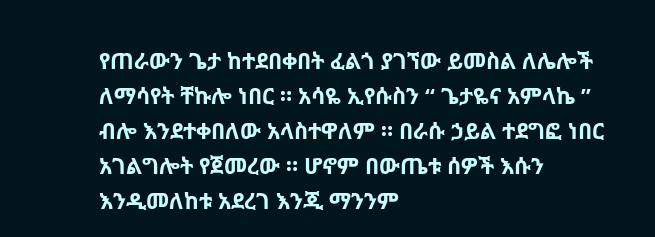የጠራውን ጌታ ከተደበቀበት ፈልጎ ያገኘው ይመስል ለሌሎች ለማሳየት ቸኩሎ ነበር ። አሳዬ ኢየሱስን “ ጌታዬና አምላኬ ” ብሎ እንደተቀበለው አላስተዋለም ። በራሱ ኃይል ተደግፎ ነበር አገልግሎት የጀመረው ። ሆኖም በውጤቱ ሰዎች እሱን እንዲመለከቱ አደረገ እንጂ ማንንም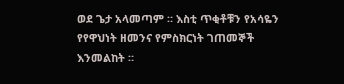ወደ ጌታ አላመጣም ። እስቲ ጥቂቶቹን የአሳዬን የየዋህነት ዘመንና የምስክርነት ገጠመኞች እንመልከት ።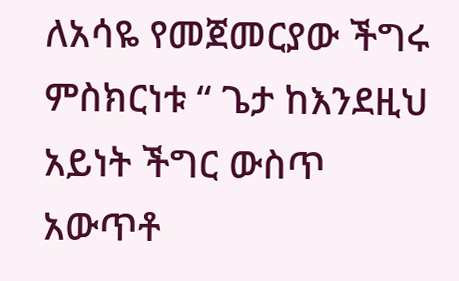ለአሳዬ የመጀመርያው ችግሩ ምስክርነቱ “ ጌታ ከእንደዚህ አይነት ችግር ውስጥ አውጥቶ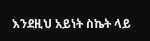እንደዚህ አይነት ስኬት ላይ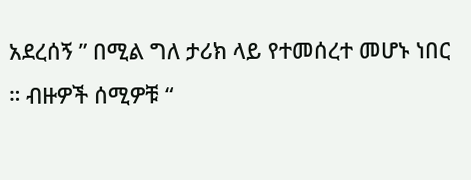አደረሰኝ ” በሚል ግለ ታሪክ ላይ የተመሰረተ መሆኑ ነበር ። ብዙዎች ሰሚዎቹ “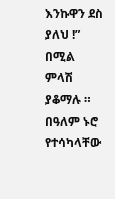እንኩዋን ደስ ያለህ !” በሚል ምላሽ ያቆማሉ ።
በዓለም ኑሮ የተሳካላቸው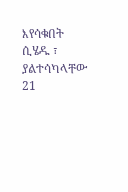እየሳቁበት ሲሄዱ ፣ ያልተሳካላቸው
21